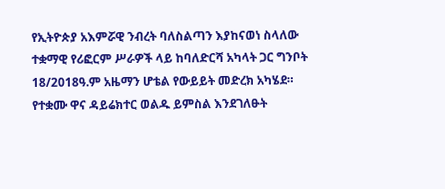የኢትዮጵያ አእምሯዊ ንብረት ባለስልጣን እያከናወነ ስላለው ተቋማዊ የሪፎርም ሥራዎች ላይ ከባለድርሻ አካላት ጋር ግንቦት 18/2018ዓ.ም አዜማን ሆቴል የውይይት መድረክ አካሄደ።
የተቋሙ ዋና ዳይሬክተር ወልዱ ይምስል እንደገለፁት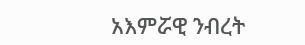አእምሯዊ ንብረት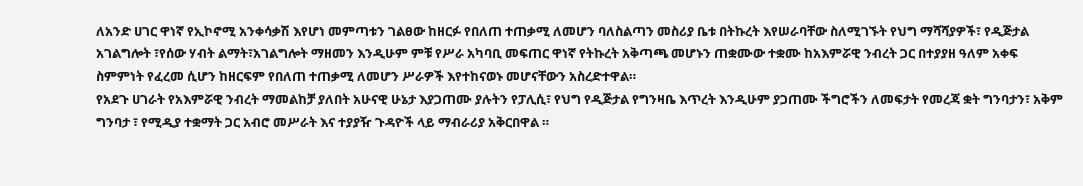ለአንድ ሀገር ዋነኛ የኢኮኖሚ አንቀሳቃሽ እየሆነ መምጣቱን ገልፀው ከዘርፉ የበለጠ ተጠቃሚ ለመሆን ባለስልጣን መስሪያ ቤቱ በትኩረት እየሠራባቸው ስለሚገኙት የህግ ማሻሻያዎች፣ የዲጅታል አገልግሎት ፣የሰው ሃብት ልማት፣አገልግሎት ማዘመን እንዲሁም ምቹ የሥራ አካባቢ መፍጠር ዋነኛ የትኩረት አቅጣጫ መሆኑን ጠቋሙው ተቋሙ ከአእምሯዊ ንብረት ጋር በተያያዘ ዓለም አቀፍ ስምምነት የፈረመ ሲሆን ከዘርፍም የበለጠ ተጠቃሚ ለመሆን ሥራዎች እየተከናወኑ መሆናቸውን አስረድተዋል።
የአደጉ ሀገራት የአእምሯዊ ንብረት ማመልከቻ ያለበት አሁናዊ ሁኔታ እያጋጠሙ ያሉትን የፓሊሲ፣ የህግ የዲጅታል የግንዛቤ እጥረት እንዲሁም ያጋጠሙ ችግሮችን ለመፍታት የመረጃ ቋት ግንባታን፣ አቅም ግንባታ ፣ የሚዲያ ተቋማት ጋር አብሮ መሥራት እና ተያያዥ ጉዳዮች ላይ ማብራሪያ አቅርበዋል ።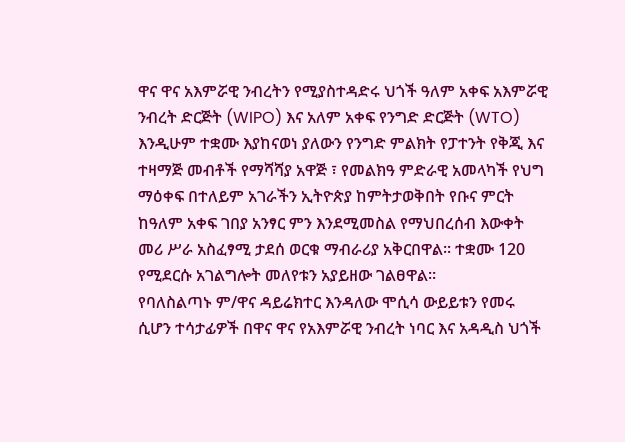ዋና ዋና አእምሯዊ ንብረትን የሚያስተዳድሩ ህጎች ዓለም አቀፍ አእምሯዊ ንብረት ድርጅት (WIPO) እና አለም አቀፍ የንግድ ድርጅት (WTO) እንዲሁም ተቋሙ እያከናወነ ያለውን የንግድ ምልክት የፓተንት የቅጂ እና ተዛማጅ መብቶች የማሻሻያ አዋጅ ፣ የመልክዓ ምድራዊ አመላካች የህግ ማዕቀፍ በተለይም አገራችን ኢትዮጵያ ከምትታወቅበት የቡና ምርት ከዓለም አቀፍ ገበያ አንፃር ምን እንደሚመስል የማህበረሰብ እውቀት መሪ ሥራ አስፈፃሚ ታደሰ ወርቁ ማብራሪያ አቅርበዋል፡፡ ተቋሙ 120 የሚደርሱ አገልግሎት መለየቱን አያይዘው ገልፀዋል።
የባለስልጣኑ ም/ዋና ዳይሬክተር እንዳለው ሞሲሳ ውይይቱን የመሩ ሲሆን ተሳታፊዎች በዋና ዋና የአእምሯዊ ንብረት ነባር እና አዳዲስ ህጎች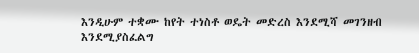እንዲሁም ተቋሙ ከየት ተነስቶ ወዴት መድረስ እንደሚሻ መገንዘብ እንደሚያስፈልግ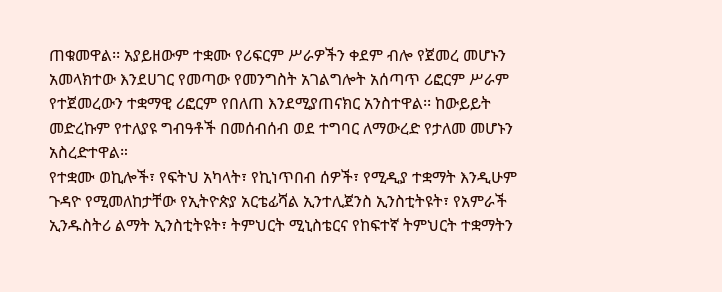ጠቁመዋል፡፡ አያይዘውም ተቋሙ የሪፍርም ሥራዎችን ቀደም ብሎ የጀመረ መሆኑን አመላክተው እንደሀገር የመጣው የመንግስት አገልግሎት አሰጣጥ ሪፎርም ሥራም የተጀመረውን ተቋማዊ ሪፎርም የበለጠ እንደሚያጠናክር አንስተዋል፡፡ ከውይይት መድረኩም የተለያዩ ግብዓቶች በመሰብሰብ ወደ ተግባር ለማውረድ የታለመ መሆኑን አስረድተዋል።
የተቋሙ ወኪሎች፣ የፍትህ አካላት፣ የኪነጥበብ ሰዎች፣ የሚዲያ ተቋማት እንዲሁም ጉዳዮ የሚመለከታቸው የኢትዮጵያ አርቴፊሻል ኢንተሊጀንስ ኢንስቲትዩት፣ የአምራች ኢንዱስትሪ ልማት ኢንስቲትዩት፣ ትምህርት ሚኒስቴርና የከፍተኛ ትምህርት ተቋማትን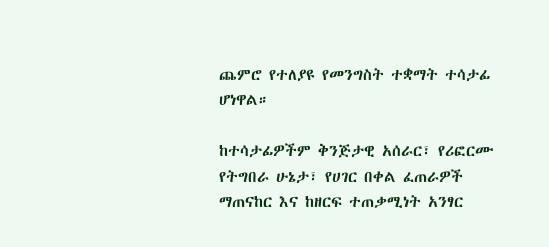ጨምሮ የተለያዩ የመንግስት ተቋማት ተሳታፊ ሆነዋል።

ከተሳታፊዎችም ቅንጅታዊ አሰራር፣ የሪፎርሙ የትግበራ ሁኔታ፣ የሀገር በቀል ፈጠራዎች ማጠናከር እና ከዘርፍ ተጠቃሚነት አንፃር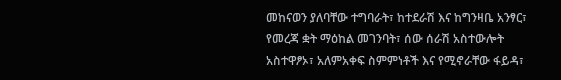መከናወን ያለባቸው ተግባራት፣ ከተደራሽ እና ከግንዛቤ አንፃር፣ የመረጃ ቋት ማዕከል መገንባት፣ ሰው ሰራሽ አስተውሎት አስተዋፆኦ፣ አለምአቀፍ ስምምነቶች እና የሚኖራቸው ፋይዳ፣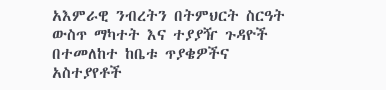አእምራዊ ንብረትን በትምህርት ስርዓት ውስጥ ማካተት እና ተያያዥ ጉዳዮች በተመለከተ ከቤቱ ጥያቄዎችና አስተያየቶች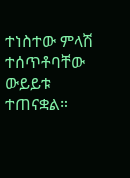ተነስተው ምላሽ ተሰጥቶባቸው ውይይቱ ተጠናቋል።